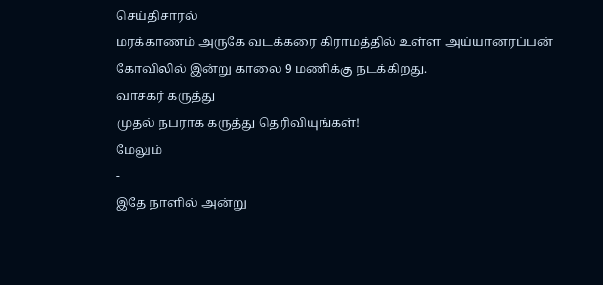செய்திசாரல்
மரக்காணம் அருகே வடக்கரை கிராமத்தில் உள்ள அய்யானரப்பன் கோவிலில் இன்று காலை 9 மணிக்கு நடக்கிறது.
வாசகர் கருத்து
முதல் நபராக கருத்து தெரிவியுங்கள்!
மேலும்
-
இதே நாளில் அன்று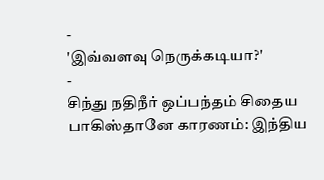-
'இவ்வளவு நெருக்கடியா?'
-
சிந்து நதிநீர் ஒப்பந்தம் சிதைய பாகிஸ்தானே காரணம்: இந்திய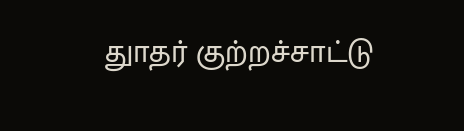துாதர் குற்றச்சாட்டு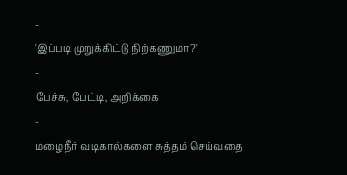-
'இப்படி முறுக்கிட்டு நிற்கணுமா?'
-
பேச்சு, பேட்டி, அறிக்கை
-
மழைநீர் வடிகால்களை சுத்தம் செய்வதை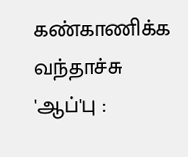கண்காணிக்க வந்தாச்சு 'ஆப்'பு :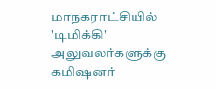மாநகராட்சியில் 'டிமிக்கி' அலுவலர்களுக்கு கமிஷனர்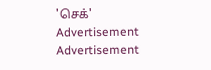'செக்'
Advertisement
Advertisement